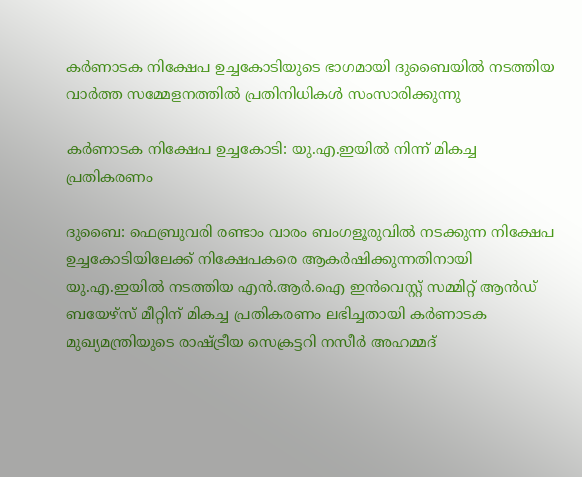കർണാടക നിക്ഷേപ ഉച്ചകോടിയുടെ ഭാഗമായി ദുബൈയിൽ നടത്തിയ വാർത്ത സമ്മേളനത്തിൽ പ്രതിനിധികൾ സംസാരിക്കുന്നു

കർണാടക നിക്ഷേപ ഉച്ചകോടി: യു.എ.ഇയിൽ നിന്ന് മികച്ച പ്രതികരണം

ദുബൈ: ഫെബ്രുവരി രണ്ടാം വാരം ബംഗളൂരുവിൽ നടക്കുന്ന നിക്ഷേപ ഉച്ചകോടിയിലേക്ക് നിക്ഷേപകരെ ആകർഷിക്കുന്നതിനായി യു.എ.ഇയിൽ നടത്തിയ എൻ.ആർ.ഐ ഇൻവെസ്റ്റ് സമ്മിറ്റ് ആൻഡ് ബയേഴ്സ് മീറ്റിന് മികച്ച പ്രതികരണം ലഭിച്ചതായി കർണാടക മുഖ്യമന്ത്രിയുടെ രാഷ്ട്രീയ സെക്രട്ടറി നസീർ അഹമ്മദ്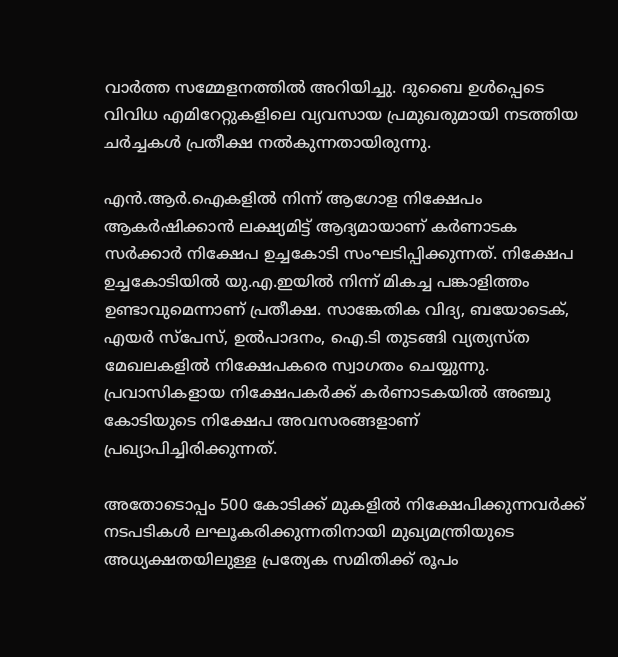വാർത്ത സമ്മേളനത്തിൽ അറിയിച്ചു. ദുബൈ ഉൾപ്പെടെ വിവിധ എമിറേറ്റുകളിലെ വ്യവസായ പ്രമുഖരുമായി നടത്തിയ ചർച്ചകൾ പ്രതീക്ഷ നൽകുന്നതായിരുന്നു.

എൻ.ആർ.ഐകളിൽ നിന്ന് ആഗോള നിക്ഷേപം ആകർഷിക്കാൻ ലക്ഷ്യമിട്ട് ആദ്യമായാണ് കർണാടക സർക്കാർ നിക്ഷേപ ഉച്ചകോടി സംഘടിപ്പിക്കുന്നത്. നിക്ഷേപ ഉച്ചകോടിയിൽ യു.എ.ഇയിൽ നിന്ന് മികച്ച പങ്കാളിത്തം ഉണ്ടാവുമെന്നാണ് പ്രതീക്ഷ. സാങ്കേതിക വിദ്യ, ബയോടെക്, എയർ സ്പേസ്, ഉൽപാദനം, ഐ.ടി തുടങ്ങി വ്യത്യസ്ത മേഖലകളിൽ നിക്ഷേപകരെ സ്വാഗതം ചെയ്യുന്നു. പ്രവാസികളായ നിക്ഷേപകർക്ക് കർണാടകയിൽ അഞ്ചു കോടിയുടെ നിക്ഷേപ അവസരങ്ങളാണ് പ്രഖ്യാപിച്ചിരിക്കുന്നത്.

അതോടൊപ്പം 500 കോടിക്ക് മുകളിൽ നിക്ഷേപിക്കുന്നവർക്ക് നടപടികൾ ലഘൂകരിക്കുന്നതിനായി മുഖ്യമന്ത്രിയുടെ അധ്യക്ഷതയിലുള്ള പ്രത്യേക സമിതിക്ക് രൂപം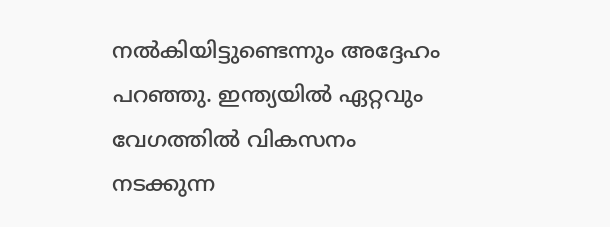നൽകിയിട്ടുണ്ടെന്നും അദ്ദേഹം പറഞ്ഞു. ഇന്ത്യയിൽ ഏറ്റവും വേഗത്തിൽ വികസനം നടക്കുന്ന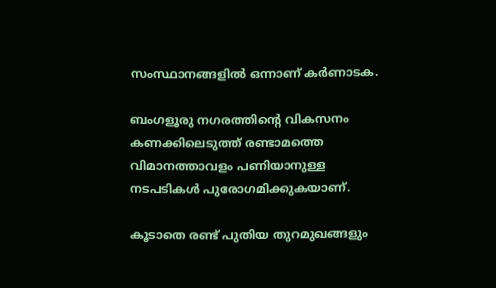സംസ്ഥാനങ്ങളിൽ ഒന്നാണ് കർണാടക.

ബംഗളൂരു നഗരത്തിന്‍റെ വികസനം കണക്കിലെടുത്ത് രണ്ടാമത്തെ വിമാനത്താവളം പണിയാനുള്ള നടപടികൾ പുരോഗമിക്കുകയാണ്.

കൂടാതെ രണ്ട് പുതിയ തുറമുഖങ്ങളും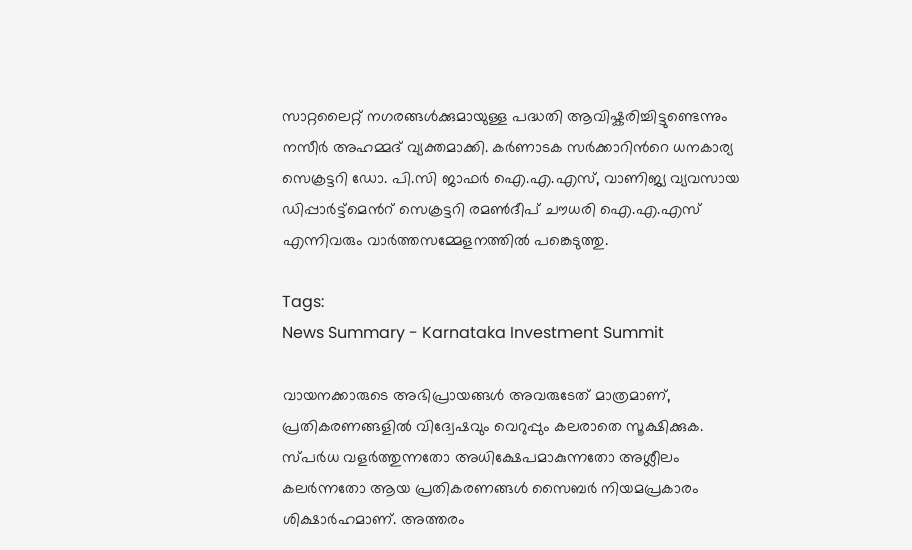സാറ്റലൈറ്റ് നഗരങ്ങൾക്കുമായുള്ള പദ്ധതി ആവിഷ്കരിച്ചിട്ടുണ്ടെന്നും നസീർ അഹമ്മദ് വ്യക്തമാക്കി. കർണാടക സർക്കാറിന്‍റെ ധനകാര്യ സെക്രട്ടറി ഡോ. പി.സി ജാഫർ ഐ.എ.എസ്, വാണിജ്യ വ്യവസായ ഡിപ്പാർട്ട്മെന്‍റ് സെക്രട്ടറി രമൺദീപ് ചൗധരി ഐ.എ.എസ് എന്നിവരും വാർത്തസമ്മേളനത്തിൽ പങ്കെടുത്തു.

Tags:
News Summary - Karnataka Investment Summit

വായനക്കാരുടെ അഭിപ്രായങ്ങള്‍ അവരുടേത് മാത്രമാണ്, പ്രതികരണങ്ങളിൽ വിദ്വേഷവും വെറുപ്പും കലരാതെ സൂക്ഷിക്കുക. സ്പർധ വളർത്തുന്നതോ അധിക്ഷേപമാകുന്നതോ അശ്ലീലം കലർന്നതോ ആയ പ്രതികരണങ്ങൾ സൈബർ നിയമപ്രകാരം ശിക്ഷാർഹമാണ്. അത്തരം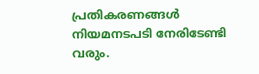പ്രതികരണങ്ങൾ നിയമനടപടി നേരിടേണ്ടി വരും.